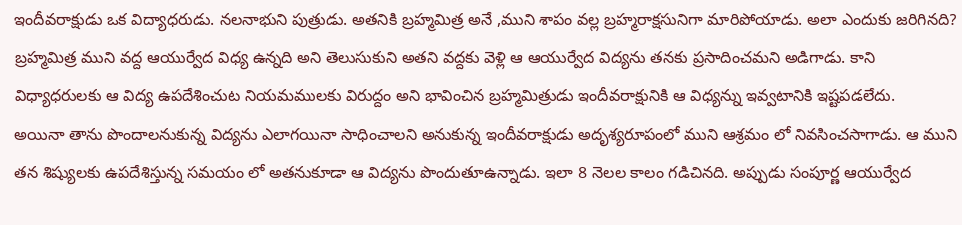ఇందీవరాక్షుడు ఒక విద్యాధరుడు. నలనాభుని పుత్రుడు. అతనికి బ్రహ్మమిత్ర అనే ,ముని శాపం వల్ల బ్రహ్మరాక్షసునిగా మారిపోయాడు. అలా ఎందుకు జరిగినది?
బ్రహ్మమిత్ర ముని వద్ద ఆయుర్వేద విధ్య ఉన్నది అని తెలుసుకుని అతని వద్దకు వెళ్లి ఆ ఆయుర్వేద విద్యను తనకు ప్రసాదించమని అడిగాడు. కాని విధ్యాధరులకు ఆ విద్య ఉపదేశించుట నియమములకు విరుద్దం అని భావించిన బ్రహ్మమిత్రుడు ఇందీవరాక్షునికి ఆ విధ్యన్ను ఇవ్వటానికి ఇష్టపడలేదు.
అయినా తాను పొందాలనుకున్న విద్యను ఎలాగయినా సాధించాలని అనుకున్న ఇందీవరాక్షుడు అదృశ్యరూపంలో ముని ఆశ్రమం లో నివసించసాగాడు. ఆ ముని తన శిష్యులకు ఉపదేశిస్తున్న సమయం లో అతనుకూడా ఆ విద్యను పొందుతూఉన్నాడు. ఇలా 8 నెలల కాలం గడిచినది. అప్పుడు సంపూర్ణ ఆయుర్వేద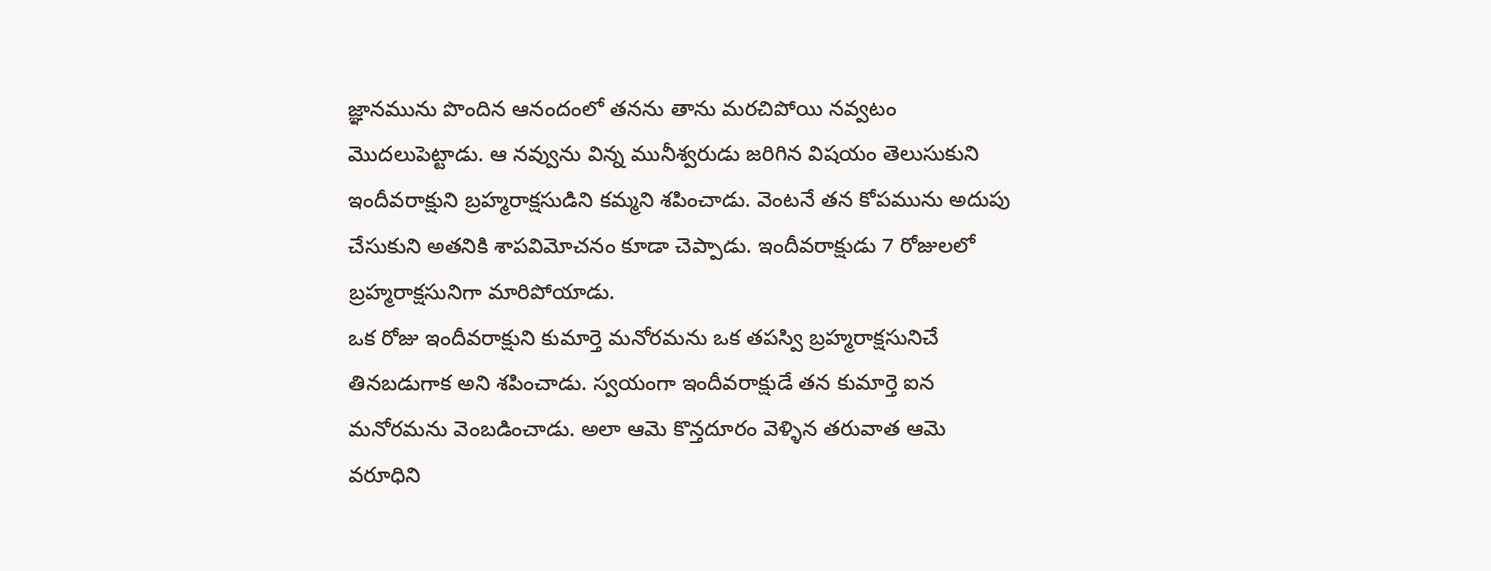జ్ఞానమును పొందిన ఆనందంలో తనను తాను మరచిపోయి నవ్వటం మొదలుపెట్టాడు. ఆ నవ్వును విన్న మునీశ్వరుడు జరిగిన విషయం తెలుసుకుని ఇందీవరాక్షుని బ్రహ్మరాక్షసుడిని కమ్మని శపించాడు. వెంటనే తన కోపమును అదుపు చేసుకుని అతనికి శాపవిమోచనం కూడా చెప్పాడు. ఇందీవరాక్షుడు 7 రోజులలో బ్రహ్మరాక్షసునిగా మారిపోయాడు.
ఒక రోజు ఇందీవరాక్షుని కుమార్తె మనోరమను ఒక తపస్వి బ్రహ్మరాక్షసునిచే తినబడుగాక అని శపించాడు. స్వయంగా ఇందీవరాక్షుడే తన కుమార్తె ఐన మనోరమను వెంబడించాడు. అలా ఆమె కొన్తదూరం వెళ్ళిన తరువాత ఆమె వరూధిని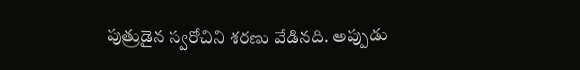పుత్రుడైన స్వరోచిని శరణు వేడినది. అప్పుడు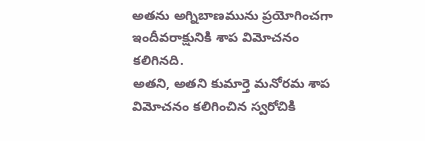అతను అగ్నిబాణమును ప్రయోగించగా ఇందీవరాక్షునికి శాప విమోచనం కలిగినది.
అతని, అతని కుమార్తె మనోరమ శాప విమోచనం కలిగించిన స్వరోచికి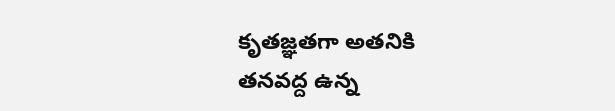కృతజ్ఞతగా అతనికి తనవద్ద ఉన్న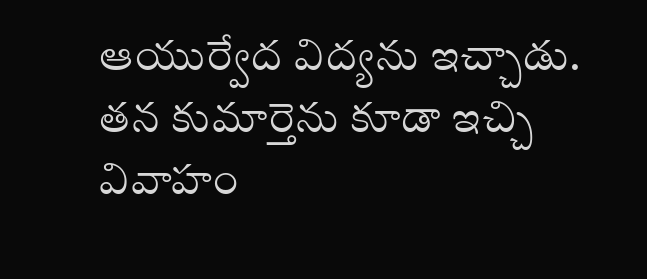ఆయుర్వేద విద్యను ఇచ్చాడు. తన కుమార్తెను కూడా ఇచ్చి వివాహం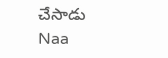చేసాడు
Naa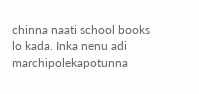chinna naati school books lo kada. Inka nenu adi marchipolekapotunna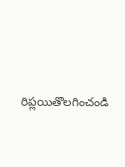రిప్లయితొలగించండి